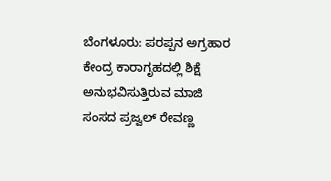ಬೆಂಗಳೂರು: ಪರಪ್ಪನ ಅಗ್ರಹಾರ ಕೇಂದ್ರ ಕಾರಾಗೃಹದಲ್ಲಿ ಶಿಕ್ಷೆ ಅನುಭವಿಸುತ್ತಿರುವ ಮಾಜಿ ಸಂಸದ ಪ್ರಜ್ವಲ್ ರೇವಣ್ಣ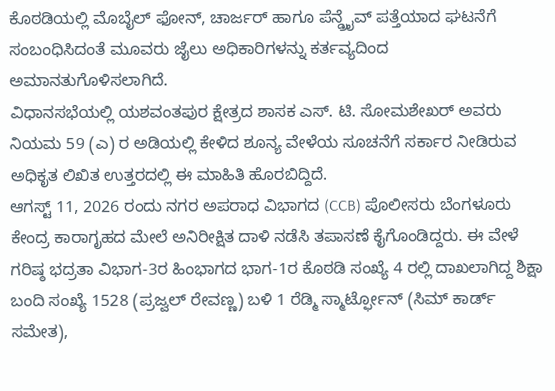ಕೊಠಡಿಯಲ್ಲಿ ಮೊಬೈಲ್ ಫೋನ್, ಚಾರ್ಜರ್ ಹಾಗೂ ಪೆನ್ಡ್ರೈವ್ ಪತ್ತೆಯಾದ ಘಟನೆಗೆ ಸಂಬಂಧಿಸಿದಂತೆ ಮೂವರು ಜೈಲು ಅಧಿಕಾರಿಗಳನ್ನು ಕರ್ತವ್ಯದಿಂದ ಅಮಾನತುಗೊಳಿಸಲಾಗಿದೆ.
ವಿಧಾನಸಭೆಯಲ್ಲಿ ಯಶವಂತಪುರ ಕ್ಷೇತ್ರದ ಶಾಸಕ ಎಸ್. ಟಿ. ಸೋಮಶೇಖರ್ ಅವರು ನಿಯಮ 59 (ಎ) ರ ಅಡಿಯಲ್ಲಿ ಕೇಳಿದ ಶೂನ್ಯ ವೇಳೆಯ ಸೂಚನೆಗೆ ಸರ್ಕಾರ ನೀಡಿರುವ ಅಧಿಕೃತ ಲಿಖಿತ ಉತ್ತರದಲ್ಲಿ ಈ ಮಾಹಿತಿ ಹೊರಬಿದ್ದಿದೆ.
ಆಗಸ್ಟ್ 11, 2026 ರಂದು ನಗರ ಅಪರಾಧ ವಿಭಾಗದ (CCB) ಪೊಲೀಸರು ಬೆಂಗಳೂರು ಕೇಂದ್ರ ಕಾರಾಗೃಹದ ಮೇಲೆ ಅನಿರೀಕ್ಷಿತ ದಾಳಿ ನಡೆಸಿ ತಪಾಸಣೆ ಕೈಗೊಂಡಿದ್ದರು. ಈ ವೇಳೆ ಗರಿಷ್ಠ ಭದ್ರತಾ ವಿಭಾಗ-3ರ ಹಿಂಭಾಗದ ಭಾಗ-1ರ ಕೊಠಡಿ ಸಂಖ್ಯೆ 4 ರಲ್ಲಿ ದಾಖಲಾಗಿದ್ದ ಶಿಕ್ಷಾ ಬಂದಿ ಸಂಖ್ಯೆ 1528 (ಪ್ರಜ್ವಲ್ ರೇವಣ್ಣ) ಬಳಿ 1 ರೆಡ್ಮಿ ಸ್ಮಾರ್ಟ್ಫೋನ್ (ಸಿಮ್ ಕಾರ್ಡ್ ಸಮೇತ),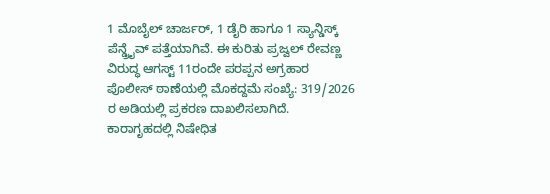1 ಮೊಬೈಲ್ ಚಾರ್ಜರ್, 1 ಡೈರಿ ಹಾಗೂ 1 ಸ್ಯಾನ್ಡಿಸ್ಕ್ ಪೆನ್ಡ್ರೈವ್ ಪತ್ತೆಯಾಗಿವೆ. ಈ ಕುರಿತು ಪ್ರಜ್ವಲ್ ರೇವಣ್ಣ ವಿರುದ್ಧ ಆಗಸ್ಟ್ 11ರಂದೇ ಪರಪ್ಪನ ಅಗ್ರಹಾರ ಪೊಲೀಸ್ ಠಾಣೆಯಲ್ಲಿ ಮೊಕದ್ದಮೆ ಸಂಖ್ಯೆ: 319/2026 ರ ಅಡಿಯಲ್ಲಿ ಪ್ರಕರಣ ದಾಖಲಿಸಲಾಗಿದೆ.
ಕಾರಾಗೃಹದಲ್ಲಿ ನಿಷೇಧಿತ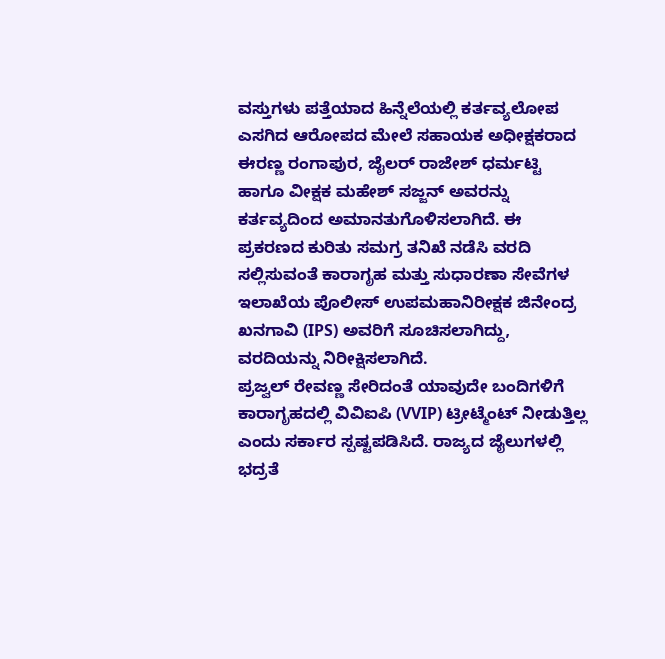ವಸ್ತುಗಳು ಪತ್ತೆಯಾದ ಹಿನ್ನೆಲೆಯಲ್ಲಿ ಕರ್ತವ್ಯಲೋಪ ಎಸಗಿದ ಆರೋಪದ ಮೇಲೆ ಸಹಾಯಕ ಅಧೀಕ್ಷಕರಾದ ಈರಣ್ಣ ರಂಗಾಪುರ, ಜೈಲರ್ ರಾಜೇಶ್ ಧರ್ಮಟ್ಟಿ ಹಾಗೂ ವೀಕ್ಷಕ ಮಹೇಶ್ ಸಜ್ಜನ್ ಅವರನ್ನು ಕರ್ತವ್ಯದಿಂದ ಅಮಾನತುಗೊಳಿಸಲಾಗಿದೆ. ಈ ಪ್ರಕರಣದ ಕುರಿತು ಸಮಗ್ರ ತನಿಖೆ ನಡೆಸಿ ವರದಿ ಸಲ್ಲಿಸುವಂತೆ ಕಾರಾಗೃಹ ಮತ್ತು ಸುಧಾರಣಾ ಸೇವೆಗಳ ಇಲಾಖೆಯ ಪೊಲೀಸ್ ಉಪಮಹಾನಿರೀಕ್ಷಕ ಜಿನೇಂದ್ರ ಖನಗಾವಿ (IPS) ಅವರಿಗೆ ಸೂಚಿಸಲಾಗಿದ್ದು, ವರದಿಯನ್ನು ನಿರೀಕ್ಷಿಸಲಾಗಿದೆ.
ಪ್ರಜ್ವಲ್ ರೇವಣ್ಣ ಸೇರಿದಂತೆ ಯಾವುದೇ ಬಂದಿಗಳಿಗೆ ಕಾರಾಗೃಹದಲ್ಲಿ ವಿವಿಐಪಿ (VVIP) ಟ್ರೀಟ್ಮೆಂಟ್ ನೀಡುತ್ತಿಲ್ಲ ಎಂದು ಸರ್ಕಾರ ಸ್ಪಷ್ಟಪಡಿಸಿದೆ. ರಾಜ್ಯದ ಜೈಲುಗಳಲ್ಲಿ ಭದ್ರತೆ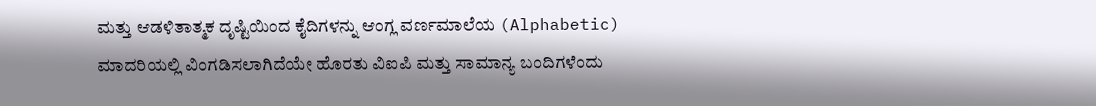ಮತ್ತು ಆಡಳಿತಾತ್ಮಕ ದೃಷ್ಟಿಯಿಂದ ಕೈದಿಗಳನ್ನು ಆಂಗ್ಲ ವರ್ಣಮಾಲೆಯ (Alphabetic) ಮಾದರಿಯಲ್ಲಿ ವಿಂಗಡಿಸಲಾಗಿದೆಯೇ ಹೊರತು ವಿಐಪಿ ಮತ್ತು ಸಾಮಾನ್ಯ ಬಂದಿಗಳೆಂದು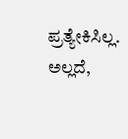ಪ್ರತ್ಯೇಕಿಸಿಲ್ಲ. ಅಲ್ಲದೆ,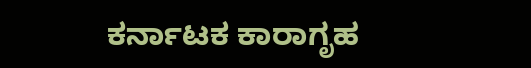ಕರ್ನಾಟಕ ಕಾರಾಗೃಹ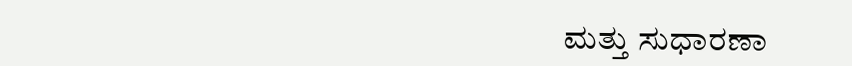ಮತ್ತು ಸುಧಾರಣಾ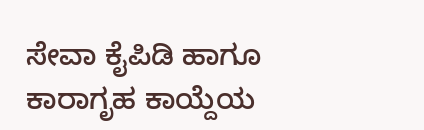ಸೇವಾ ಕೈಪಿಡಿ ಹಾಗೂ ಕಾರಾಗೃಹ ಕಾಯ್ದೆಯ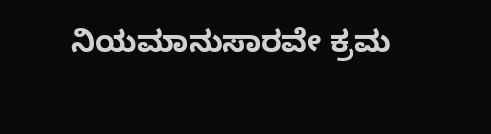ನಿಯಮಾನುಸಾರವೇ ಕ್ರಮ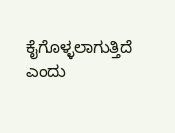ಕೈಗೊಳ್ಳಲಾಗುತ್ತಿದೆ ಎಂದು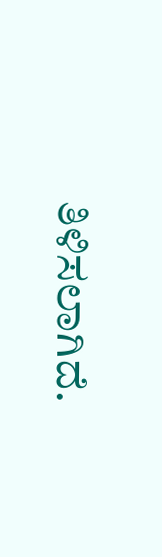ತಿಳಿಸಲಾಗಿದೆ.